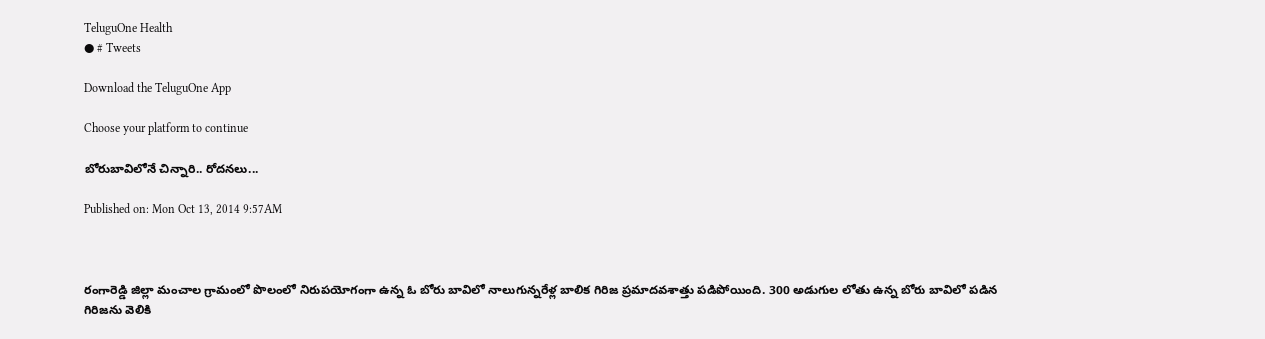TeluguOne Health
● # Tweets

Download the TeluguOne App

Choose your platform to continue

బోరుబావిలోనే చిన్నారి.. రోదనలు...

Published on: Mon Oct 13, 2014 9:57AM



రంగారెడ్డి జిల్లా మంచాల గ్రామంలో పొలంలో నిరుపయోగంగా ఉన్న ఓ బోరు బావిలో నాలుగున్నరేళ్ల బాలిక గిరిజ ప్రమాదవశాత్తు పడిపోయింది. 300 అడుగుల లోతు ఉన్న బోరు బావిలో పడిన గిరిజను వెలికి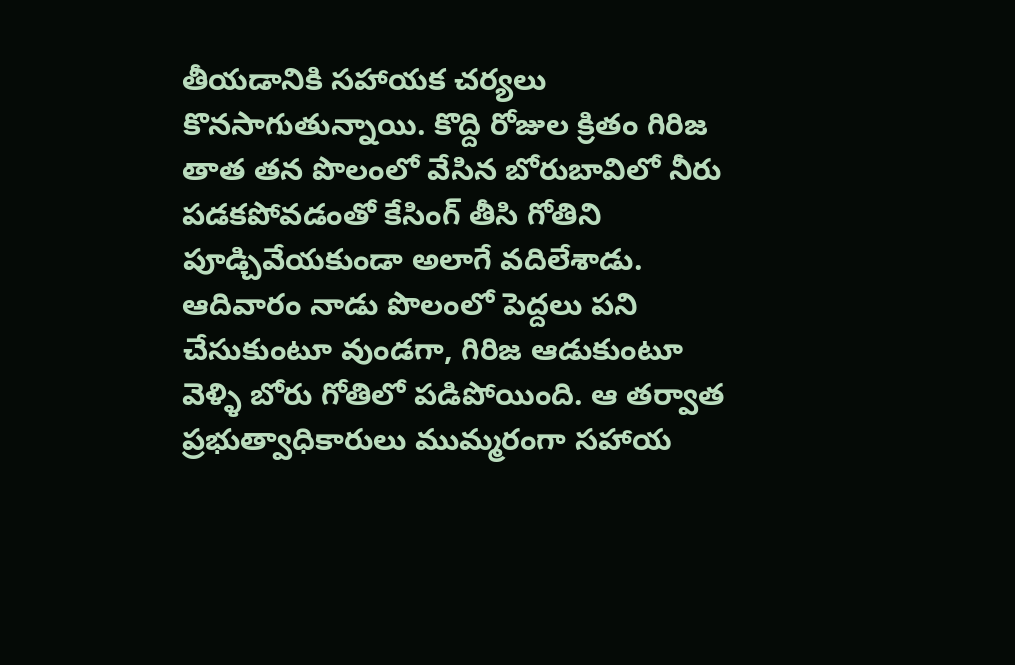తీయడానికి సహాయక చర్యలు కొనసాగుతున్నాయి. కొద్ది రోజుల క్రితం గిరిజ తాత తన పొలంలో వేసిన బోరుబావిలో నీరు పడకపోవడంతో కేసింగ్‌ తీసి గోతిని పూడ్చివేయకుండా అలాగే వదిలేశాడు. ఆదివారం నాడు పొలంలో పెద్దలు పని చేసుకుంటూ వుండగా, గిరిజ ఆడుకుంటూ వెళ్ళి బోరు గోతిలో పడిపోయింది. ఆ తర్వాత ప్రభుత్వాధికారులు ముమ్మరంగా సహాయ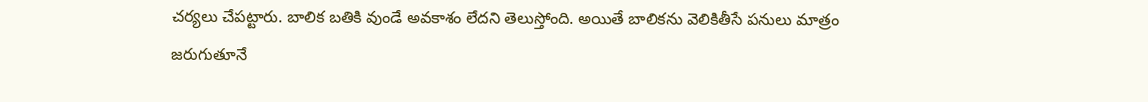చర్యలు చేపట్టారు. బాలిక బతికి వుండే అవకాశం లేదని తెలుస్తోంది. అయితే బాలికను వెలికితీసే పనులు మాత్రం జరుగుతూనే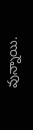వున్నాయి.